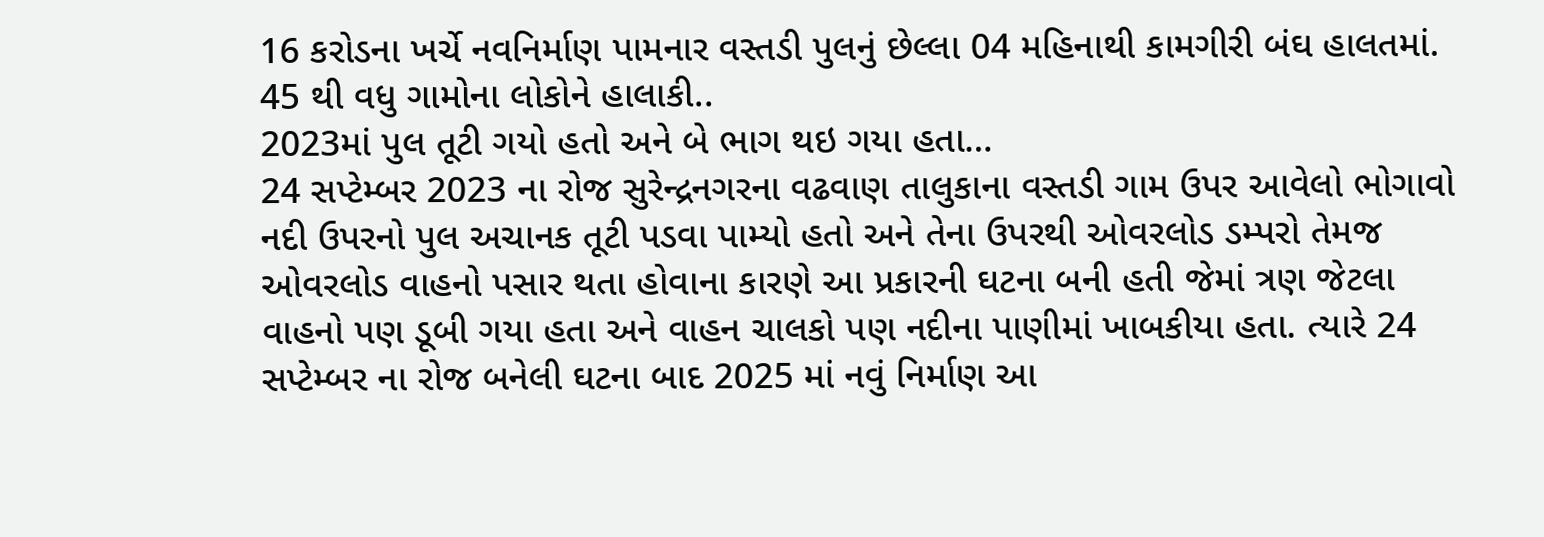16 કરોડના ખર્ચે નવનિર્માણ પામનાર વસ્તડી પુલનું છેલ્લા 04 મહિનાથી કામગીરી બંઘ હાલતમાં.
45 થી વધુ ગામોના લોકોને હાલાકી..
2023માં પુલ તૂટી ગયો હતો અને બે ભાગ થઇ ગયા હતા…
24 સપ્ટેમ્બર 2023 ના રોજ સુરેન્દ્રનગરના વઢવાણ તાલુકાના વસ્તડી ગામ ઉપર આવેલો ભોગાવો નદી ઉપરનો પુલ અચાનક તૂટી પડવા પામ્યો હતો અને તેના ઉપરથી ઓવરલોડ ડમ્પરો તેમજ ઓવરલોડ વાહનો પસાર થતા હોવાના કારણે આ પ્રકારની ઘટના બની હતી જેમાં ત્રણ જેટલા વાહનો પણ ડૂબી ગયા હતા અને વાહન ચાલકો પણ નદીના પાણીમાં ખાબકીયા હતા. ત્યારે 24 સપ્ટેમ્બર ના રોજ બનેલી ઘટના બાદ 2025 માં નવું નિર્માણ આ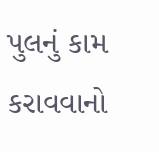પુલનું કામ કરાવવાનો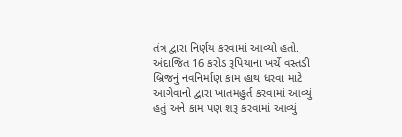તંત્ર દ્વારા નિર્ણય કરવામાં આવ્યો હતો.
અંદાજિત 16 કરોડ રૂપિયાના ખર્ચે વસ્તડી બ્રિજનું નવનિર્માણ કામ હાથ ધરવા માટે આગેવાનો દ્વારા ખાતમહુર્ત કરવામાં આવ્યું હતું અને કામ પણ શરૂ કરવામાં આવ્યું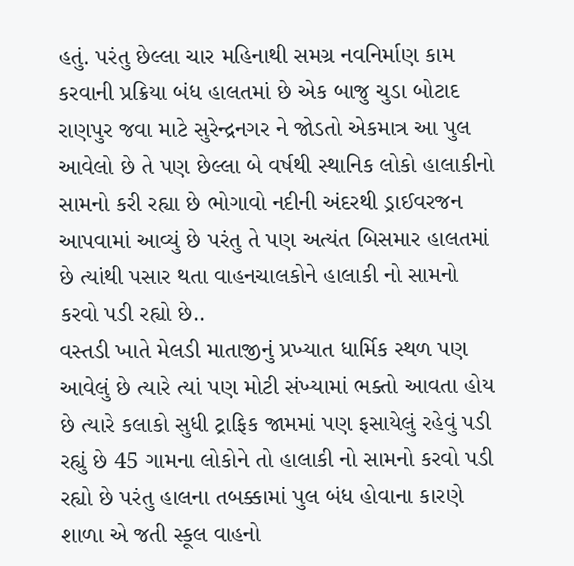હતું. પરંતુ છેલ્લા ચાર મહિનાથી સમગ્ર નવનિર્માણ કામ કરવાની પ્રક્રિયા બંધ હાલતમાં છે એક બાજુ ચુડા બોટાદ રાણપુર જવા માટે સુરેન્દ્રનગર ને જોડતો એકમાત્ર આ પુલ આવેલો છે તે પણ છેલ્લા બે વર્ષથી સ્થાનિક લોકો હાલાકીનો સામનો કરી રહ્યા છે ભોગાવો નદીની અંદરથી ડ્રાઈવરજન આપવામાં આવ્યું છે પરંતુ તે પણ અત્યંત બિસમાર હાલતમાં છે ત્યાંથી પસાર થતા વાહનચાલકોને હાલાકી નો સામનો કરવો પડી રહ્યો છે..
વસ્તડી ખાતે મેલડી માતાજીનું પ્રખ્યાત ધાર્મિક સ્થળ પણ આવેલું છે ત્યારે ત્યાં પણ મોટી સંખ્યામાં ભક્તો આવતા હોય છે ત્યારે કલાકો સુધી ટ્રાફિક જામમાં પણ ફસાયેલું રહેવું પડી રહ્યું છે 45 ગામના લોકોને તો હાલાકી નો સામનો કરવો પડી રહ્યો છે પરંતુ હાલના તબક્કામાં પુલ બંધ હોવાના કારણે શાળા એ જતી સ્કૂલ વાહનો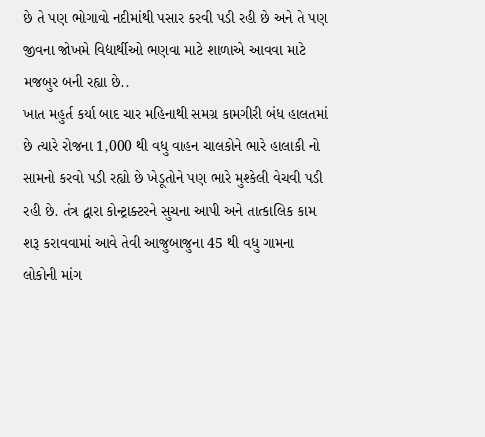છે તે પણ ભોગાવો નદીમાંથી પસાર કરવી પડી રહી છે અને તે પણ જીવના જોખમે વિદ્યાર્થીઓ ભણવા માટે શાળાએ આવવા માટે મજબુર બની રહ્યા છે..
ખાત મહુર્ત કર્યા બાદ ચાર મહિનાથી સમગ્ર કામગીરી બંધ હાલતમાં છે ત્યારે રોજના 1,000 થી વધુ વાહન ચાલકોને ભારે હાલાકી નો સામનો કરવો પડી રહ્યો છે ખેડૂતોને પણ ભારે મુશ્કેલી વેચવી પડી રહી છે. તંત્ર દ્વારા કોન્ટ્રાક્ટરને સુચના આપી અને તાત્કાલિક કામ શરૂ કરાવવામાં આવે તેવી આજુબાજુના 45 થી વધુ ગામના લોકોની માંગ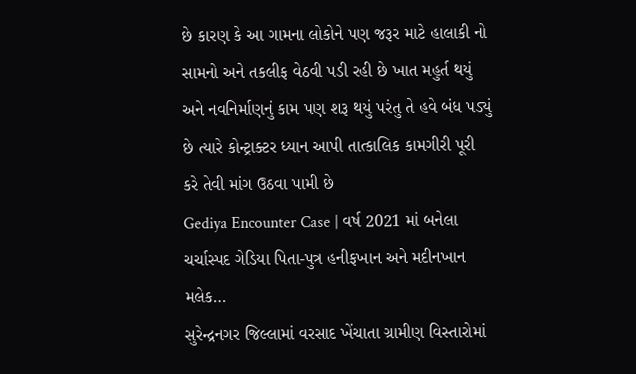છે કારણ કે આ ગામના લોકોને પણ જરૂર માટે હાલાકી નો સામનો અને તકલીફ વેઠવી પડી રહી છે ખાત મહુર્ત થયું અને નવનિર્માણનું કામ પણ શરૂ થયું પરંતુ તે હવે બંધ પડ્યું છે ત્યારે કોન્ટ્રાક્ટર ધ્યાન આપી તાત્કાલિક કામગીરી પૂરી કરે તેવી માંગ ઉઠવા પામી છે
Gediya Encounter Case | વર્ષ 2021 માં બનેલા ચર્ચાસ્પદ ગેડિયા પિતા-પુત્ર હનીફખાન અને મદીનખાન મલેક…
સુરેન્દ્રનગર જિલ્લામાં વરસાદ ખેંચાતા ગ્રામીણ વિસ્તારોમાં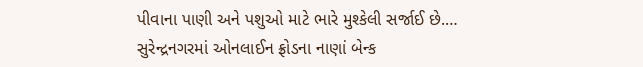પીવાના પાણી અને પશુઓ માટે ભારે મુશ્કેલી સર્જાઈ છે.…
સુરેન્દ્રનગરમાં ઓનલાઈન ફ્રોડના નાણાં બેન્ક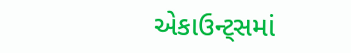એકાઉન્ટ્સમાં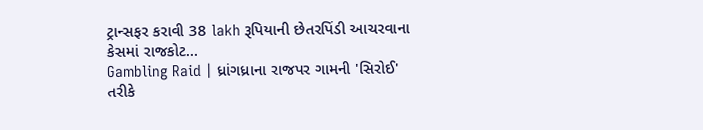ટ્રાન્સફર કરાવી 38 lakh રૂપિયાની છેતરપિંડી આચરવાના કેસમાં રાજકોટ…
Gambling Raid | ધ્રાંગધ્રાના રાજપર ગામની 'સિરોઈ' તરીકે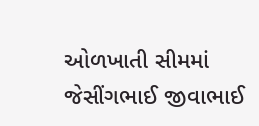ઓળખાતી સીમમાં જેસીંગભાઈ જીવાભાઈ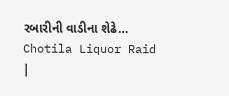રબારીની વાડીના શેઢે…
Chotila Liquor Raid |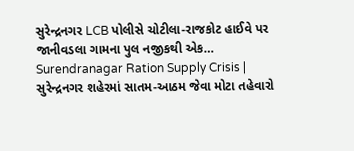સુરેન્દ્રનગર LCB પોલીસે ચોટીલા-રાજકોટ હાઈવે પર જાનીવડલા ગામના પુલ નજીકથી એક…
Surendranagar Ration Supply Crisis | સુરેન્દ્રનગર શહેરમાં સાતમ-આઠમ જેવા મોટા તહેવારો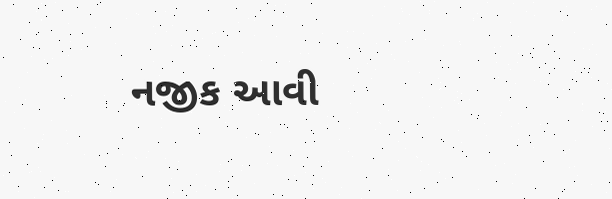નજીક આવી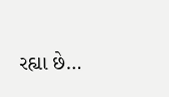રહ્યા છે…